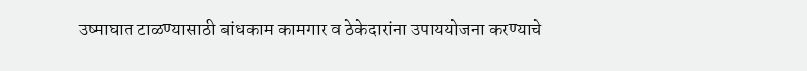उष्माघात टाळण्यासाठी बांधकाम कामगार व ठेकेदारांना उपाययोजना करण्याचे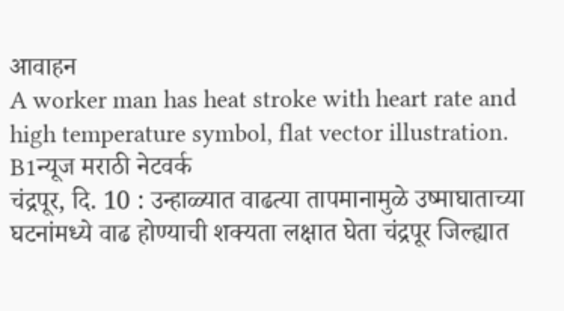आवाहन
A worker man has heat stroke with heart rate and high temperature symbol, flat vector illustration.
B1न्यूज मराठी नेटवर्क
चंद्रपूर, दि. 10 : उन्हाळ्यात वाढत्या तापमानामुळे उष्माघाताच्या घटनांमध्ये वाढ होण्याची शक्यता लक्षात घेता चंद्रपूर जिल्ह्यात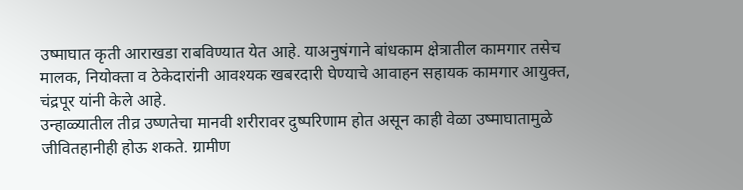उष्माघात कृती आराखडा राबविण्यात येत आहे. याअनुषंगाने बांधकाम क्षेत्रातील कामगार तसेच मालक, नियोक्ता व ठेकेदारांनी आवश्यक खबरदारी घेण्याचे आवाहन सहायक कामगार आयुक्त, चंद्रपूर यांनी केले आहे.
उन्हाळ्यातील तीव्र उष्णतेचा मानवी शरीरावर दुष्परिणाम होत असून काही वेळा उष्माघातामुळे जीवितहानीही होऊ शकते. ग्रामीण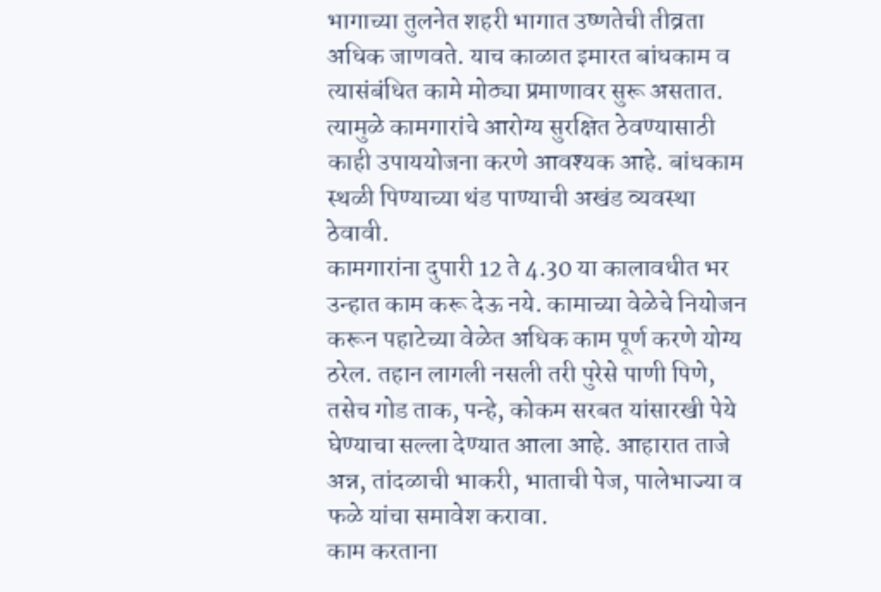भागाच्या तुलनेत शहरी भागात उष्णतेची तीव्रता अधिक जाणवते. याच काळात इमारत बांधकाम व त्यासंबंधित कामे मोठ्या प्रमाणावर सुरू असतात. त्यामुळे कामगारांचे आरोग्य सुरक्षित ठेवण्यासाठी काही उपाययोजना करणे आवश्यक आहे. बांधकाम स्थळी पिण्याच्या थंड पाण्याची अखंड व्यवस्था ठेवावी.
कामगारांना दुपारी 12 ते 4.30 या कालावधीत भर उन्हात काम करू देऊ नये. कामाच्या वेळेचे नियोजन करून पहाटेच्या वेळेत अधिक काम पूर्ण करणे योग्य ठरेल. तहान लागली नसली तरी पुरेसे पाणी पिणे, तसेच गोड ताक, पन्हे, कोकम सरबत यांसारखी पेये घेण्याचा सल्ला देण्यात आला आहे. आहारात ताजे अन्न, तांदळाची भाकरी, भाताची पेज, पालेभाज्या व फळे यांचा समावेश करावा.
काम करताना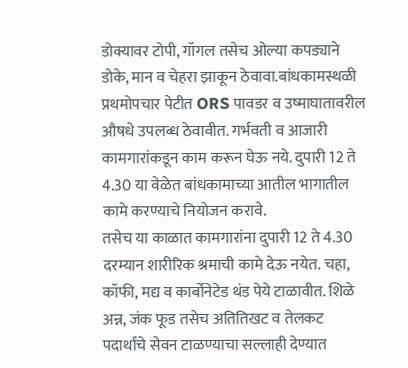डोक्यावर टोपी, गॉगल तसेच ओल्या कपड्याने डोके, मान व चेहरा झाकून ठेवावा.बांधकामस्थळी प्रथमोपचार पेटीत ORS पावडर व उष्माघातावरील औषधे उपलब्ध ठेवावीत. गर्भवती व आजारी कामगारांकडून काम करून घेऊ नये. दुपारी 12 ते 4.30 या वेळेत बांधकामाच्या आतील भागातील कामे करण्याचे नियोजन करावे.
तसेच या काळात कामगारांना दुपारी 12 ते 4.30 दरम्यान शारीरिक श्रमाची कामे देऊ नयेत. चहा, कॉफी, मद्य व कार्बोनेटेड थंड पेये टाळावीत. शिळे अन्न, जंक फूड तसेच अतितिखट व तेलकट पदार्थांचे सेवन टाळण्याचा सल्लाही देण्यात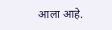आला आहे.